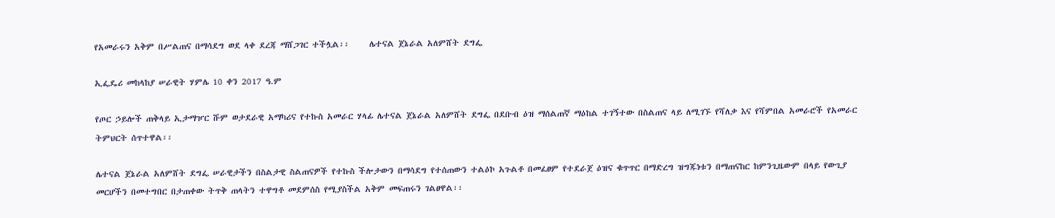የአመራሩን አቅም በሥልጠና በማሳደግ ወደ ላቀ ደረጃ ማሸጋገር ተችሏል፡፡     ሌተናል ጀኔራል አለምሸት ደግፌ

ኢፌዴሪ መከላከያ ሠራዊት ሃምሌ 10 ቀን 2017 ዓ.ም

የጦር ኃይሎች ጠቅላይ ኢታማዦር ሹም ወታደራዊ አማካሪና የተኩስ አመራር ሃላፊ ሌተናል ጀኔራል አለምሸት ደግፌ በደቡብ ዕዝ ማሰልጠኛ ማዕከል ተገኝተው በስልጠና ላይ ለሚገኙ የሻለቃ እና የሻምበል አመራሮች የአመራር ትምህርት ሰጥተዋል፡፡

ሌተናል ጀኔራል አለምሸት ደግፌ ሠራዊታችን በስልታዊ ስልጠናዎች የተኩስ ችሎታውን በማሳደግ የተሰጠውን ተልዕኮ አጉልቶ በመፈፀም የተደራጀ ዕዝና ቁጥጥር በማድረግ ዝግጁነቱን በማጠናከር ከምንጊዜውም በላይ የውጊያ መርሆችን በመተግበር በታጠቀው ትጥቅ ጠላትን ተዋግቶ መደምሰስ የሚያስችል አቅም መፍጠሩን ገልፀዋል፡፡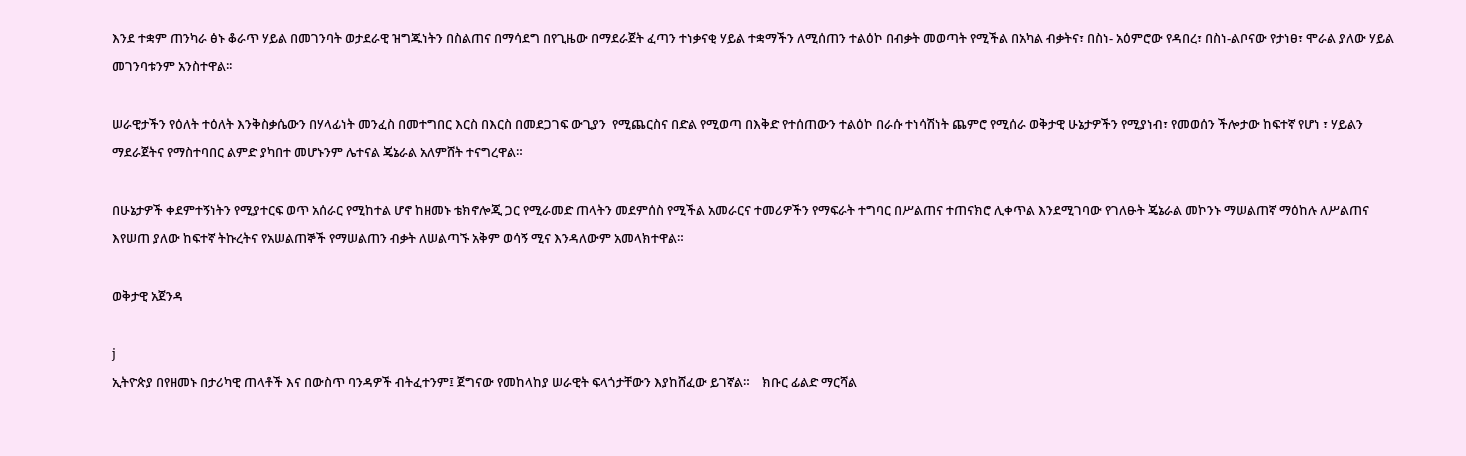እንደ ተቋም ጠንካራ ፅኑ ቆራጥ ሃይል በመገንባት ወታደራዊ ዝግጁነትን በስልጠና በማሳደግ በየጊዜው በማደራጀት ፈጣን ተነቃናቂ ሃይል ተቋማችን ለሚሰጠን ተልዕኮ በብቃት መወጣት የሚችል በአካል ብቃትና፣ በስነ- አዕምሮው የዳበረ፣ በስነ-ልቦናው የታነፀ፣ ሞራል ያለው ሃይል መገንባቱንም አንስተዋል፡፡

ሠራዊታችን የዕለት ተዕለት እንቅስቃሴውን በሃላፊነት መንፈስ በመተግበር እርስ በእርስ በመደጋገፍ ውጊያን  የሚጨርስና በድል የሚወጣ በእቅድ የተሰጠውን ተልዕኮ በራሱ ተነሳሽነት ጨምሮ የሚሰራ ወቅታዊ ሁኔታዎችን የሚያነብ፣ የመወሰን ችሎታው ከፍተኛ የሆነ ፣ ሃይልን ማደራጀትና የማስተባበር ልምድ ያካበተ መሆኑንም ሌተናል ጄኔራል አለምሸት ተናግረዋል።

በሁኔታዎች ቀደምተኝነትን የሚያተርፍ ወጥ አሰራር የሚከተል ሆኖ ከዘመኑ ቴክኖሎጂ ጋር የሚራመድ ጠላትን መደምሰስ የሚችል አመራርና ተመሪዎችን የማፍራት ተግባር በሥልጠና ተጠናክሮ ሊቀጥል እንደሚገባው የገለፁት ጄኔራል መኮንኑ ማሠልጠኛ ማዕከሉ ለሥልጠና እየሠጠ ያለው ከፍተኛ ትኩረትና የአሠልጠኞች የማሠልጠን ብቃት ለሠልጣኙ አቅም ወሳኝ ሚና እንዳለውም አመላክተዋል።

ወቅታዊ አጀንዳ

j
ኢትዮጵያ በየዘመኑ በታሪካዊ ጠላቶች እና በውስጥ ባንዳዎች ብትፈተንም፤ ጀግናው የመከላከያ ሠራዊት ፍላጎታቸውን እያከሸፈው ይገኛል።    ክቡር ፊልድ ማርሻል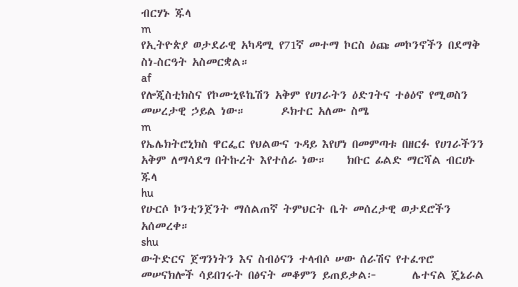ብርሃኑ ጁላ
m
የኢትዮጵያ ወታደራዊ አካዳሚ የ71ኛ መተማ ኮርስ ዕጩ መኮንኖችን በደማቅ ስነ-ስርዓት አስመርቋል።
af
የሎጂስቲክስና የኮሙኒዩኬሽን አቅም የሀገራትን ዕድገትና ተፅዕኖ የሚወስን መሠረታዊ ኃይል ነው።       ዶክተር አለሙ ስሜ
m
የኤሌክትሮኒክስ ዋርፌር የህልውና ጉዳይ እየሆነ በመምጣቱ በዘርፉ የሀገራችንን አቅም ለማሳደግ በትኩረት እየተሰራ ነው።    ክቡር ፊልድ ማርሻል ብርሀኑ ጁላ
hu
የሁርሶ ኮንቲንጀንት ማሰልጠኛ ትምህርት ቤት መሰረታዊ ወታደሮችን አሰመረቀ።
shu
ውትድርና ጀግንነትን እና ስብዕናን ተላብሶ ሠው ሰራሽና የተፈጥሮ መሠናክሎች ሳይበገሩት በፅናት መቆምን ይጠይቃል፦       ሌተናል ጄኔራል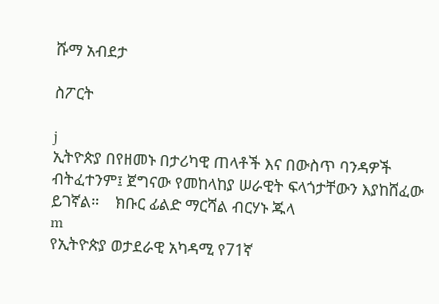ሹማ አብደታ

ስፖርት

j
ኢትዮጵያ በየዘመኑ በታሪካዊ ጠላቶች እና በውስጥ ባንዳዎች ብትፈተንም፤ ጀግናው የመከላከያ ሠራዊት ፍላጎታቸውን እያከሸፈው ይገኛል።    ክቡር ፊልድ ማርሻል ብርሃኑ ጁላ
m
የኢትዮጵያ ወታደራዊ አካዳሚ የ71ኛ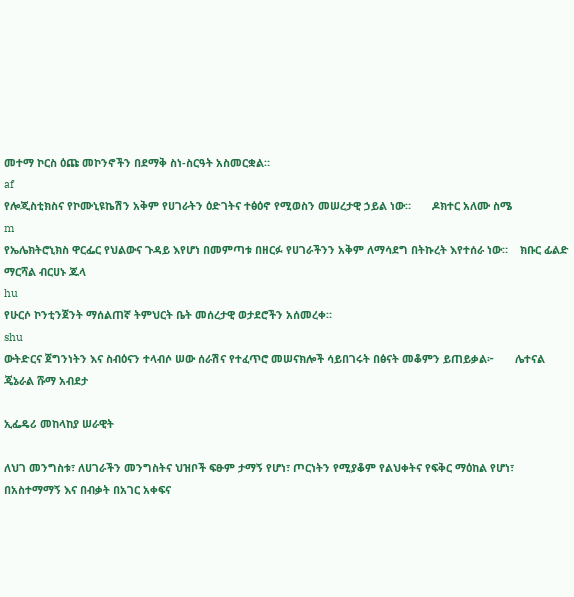መተማ ኮርስ ዕጩ መኮንኖችን በደማቅ ስነ-ስርዓት አስመርቋል።
af
የሎጂስቲክስና የኮሙኒዩኬሽን አቅም የሀገራትን ዕድገትና ተፅዕኖ የሚወስን መሠረታዊ ኃይል ነው።       ዶክተር አለሙ ስሜ
m
የኤሌክትሮኒክስ ዋርፌር የህልውና ጉዳይ እየሆነ በመምጣቱ በዘርፉ የሀገራችንን አቅም ለማሳደግ በትኩረት እየተሰራ ነው።    ክቡር ፊልድ ማርሻል ብርሀኑ ጁላ
hu
የሁርሶ ኮንቲንጀንት ማሰልጠኛ ትምህርት ቤት መሰረታዊ ወታደሮችን አሰመረቀ።
shu
ውትድርና ጀግንነትን እና ስብዕናን ተላብሶ ሠው ሰራሽና የተፈጥሮ መሠናክሎች ሳይበገሩት በፅናት መቆምን ይጠይቃል፦       ሌተናል ጄኔራል ሹማ አብደታ

ኢፌዴሪ መከላከያ ሠራዊት

ለህገ መንግስቱ፣ ለሀገራችን መንግስትና ህዝቦች ፍፁም ታማኝ የሆነ፣ ጦርነትን የሚያቆም የልህቀትና የፍቅር ማዕከል የሆነ፣ በአስተማማኝ እና በብቃት በአገር አቀፍና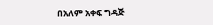በአለም አቀፍ ግዳጅ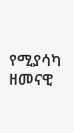የሚያሳካ ዘመናዊ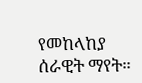የመከላከያ ሰራዊት ማየት።